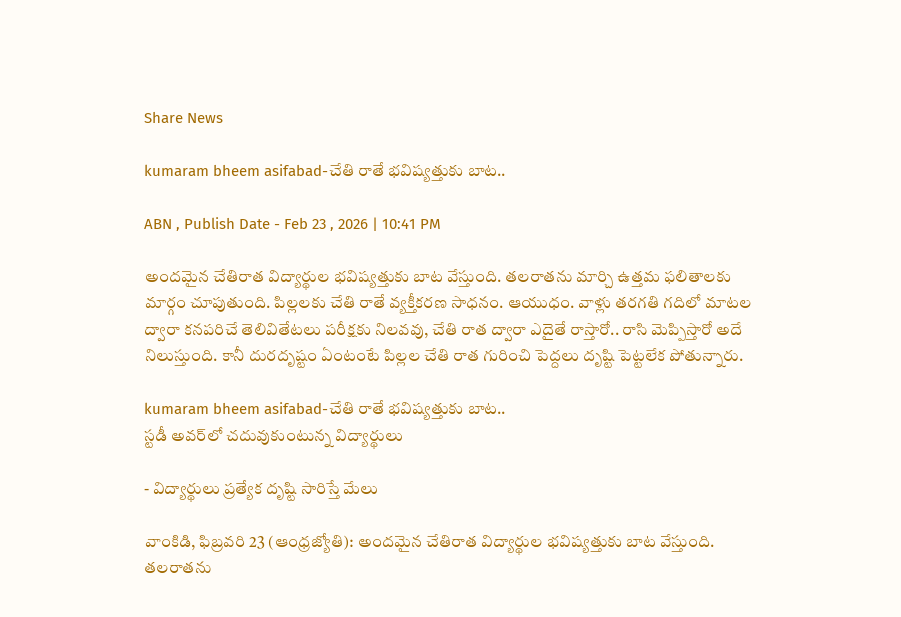Share News

kumaram bheem asifabad-చేతి రాతే భవిష్యత్తుకు బాట..

ABN , Publish Date - Feb 23 , 2026 | 10:41 PM

అందమైన చేతిరాత విద్యార్థుల భవిష్యత్తుకు బాట వేస్తుంది. తలరాతను మార్చి ఉత్తమ ఫలితాలకు మార్గం చూపుతుంది. పిల్లలకు చేతి రాతే వ్యక్తీకరణ సాధనం. ఆయుధం. వాళ్లు తరగతి గదిలో మాటల ద్వారా కనపరిచే తెలివితేటలు పరీక్షకు నిలవవు, చేతి రాత ద్వారా ఎదైతే రాస్తారో.. రాసి మెప్పిస్తారో అదే నిలుస్తుంది. కానీ దురదృష్టం ఏంటంటే పిల్లల చేతి రాత గురించి పెద్దలు దృష్టి పెట్టలేక పోతున్నారు.

kumaram bheem asifabad-చేతి రాతే భవిష్యత్తుకు బాట..
స్టడీ అవర్‌లో చదువుకుంటున్న విద్యార్థులు

- విద్యార్థులు ప్రత్యేక దృష్టి సారిస్తే మేలు

వాంకిడి, ఫిబ్రవరి 23 (ఆంధ్రజ్యోతి): అందమైన చేతిరాత విద్యార్థుల భవిష్యత్తుకు బాట వేస్తుంది. తలరాతను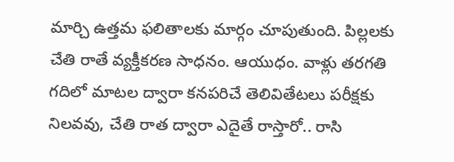మార్చి ఉత్తమ ఫలితాలకు మార్గం చూపుతుంది. పిల్లలకు చేతి రాతే వ్యక్తీకరణ సాధనం. ఆయుధం. వాళ్లు తరగతి గదిలో మాటల ద్వారా కనపరిచే తెలివితేటలు పరీక్షకు నిలవవు, చేతి రాత ద్వారా ఎదైతే రాస్తారో.. రాసి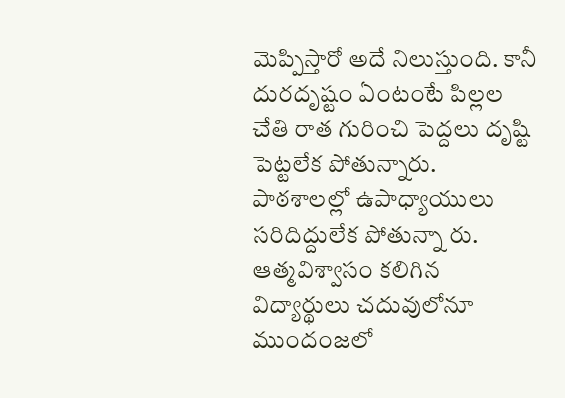మెప్పిస్తారో అదే నిలుస్తుంది. కానీ దురదృష్టం ఏంటంటే పిల్లల చేతి రాత గురించి పెద్దలు దృష్టి పెట్టలేక పోతున్నారు. పాఠశాలల్లో ఉపాధ్యాయులు సరిదిద్దులేక పోతున్నా రు. ఆత్మవిశ్వాసం కలిగిన విద్యార్థులు చదువులోనూ ముందంజలో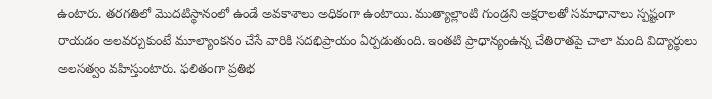ఉంటారు. తరగతిలో మొదటిస్థానంలో ఉండే అవకాశాలు అధికంగా ఉంటాయి. ముత్యాల్లాంటి గుండ్రని అక్షరాలతో సమాధానాలు స్పష్టంగా రాయడం అలవర్చుకుంటే మూల్యాంకనం చేసే వారికి సదభిప్రాయం ఏర్పడుతుంది. ఇంతటి ప్రాధాన్యంఉన్న చేతిరాతపై చాలా మంది విద్యార్థులు అలసత్వం వహిస్తుంటారు. ఫలితంగా ప్రతిభ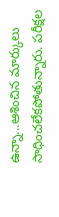ఉన్నా...ఆశించిన మార్కులు సాధించలేకపోతున్నారు. పరీక్షల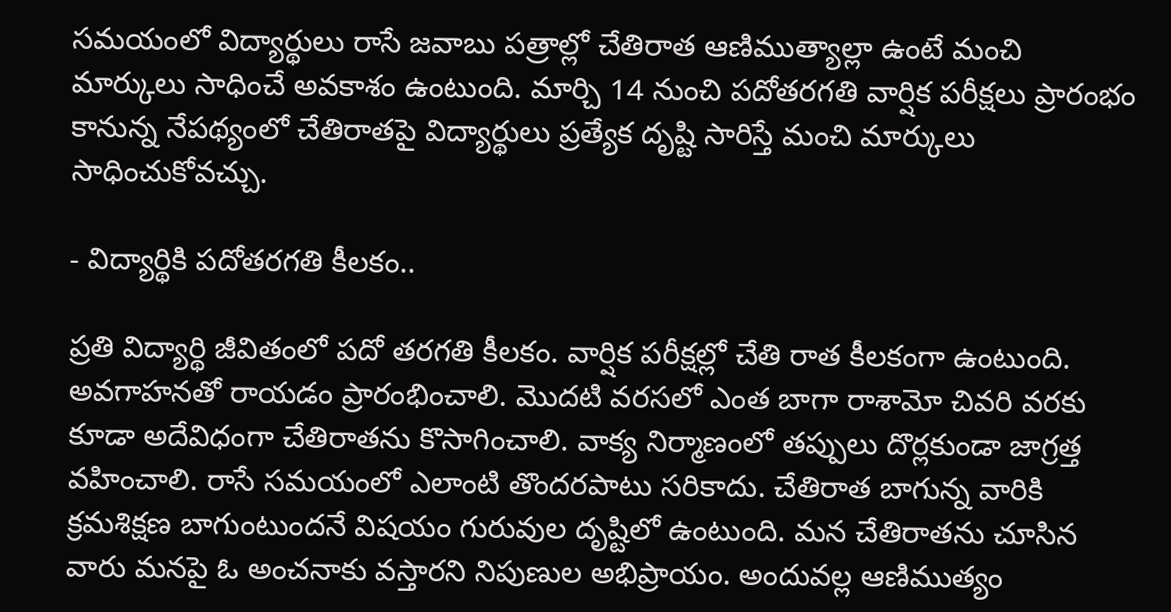సమయంలో విద్యార్థులు రాసే జవాబు పత్రాల్లో చేతిరాత ఆణిముత్యాల్లా ఉంటే మంచి మార్కులు సాధించే అవకాశం ఉంటుంది. మార్చి 14 నుంచి పదోతరగతి వార్షిక పరీక్షలు ప్రారంభం కానున్న నేపథ్యంలో చేతిరాతపై విద్యార్థులు ప్రత్యేక దృష్టి సారిస్తే మంచి మార్కులు సాధించుకోవచ్చు.

- విద్యార్థికి పదోతరగతి కీలకం..

ప్రతి విద్యార్థి జీవితంలో పదో తరగతి కీలకం. వార్షిక పరీక్షల్లో చేతి రాత కీలకంగా ఉంటుంది. అవగాహనతో రాయడం ప్రారంభించాలి. మొదటి వరసలో ఎంత బాగా రాశామో చివరి వరకు కూడా అదేవిధంగా చేతిరాతను కొసాగించాలి. వాక్య నిర్మాణంలో తప్పులు దొర్లకుండా జాగ్రత్త వహించాలి. రాసే సమయంలో ఎలాంటి తొందరపాటు సరికాదు. చేతిరాత బాగున్న వారికి క్రమశిక్షణ బాగుంటుందనే విషయం గురువుల దృష్టిలో ఉంటుంది. మన చేతిరాతను చూసిన వారు మనపై ఓ అంచనాకు వస్తారని నిపుణుల అభిప్రాయం. అందువల్ల ఆణిముత్యం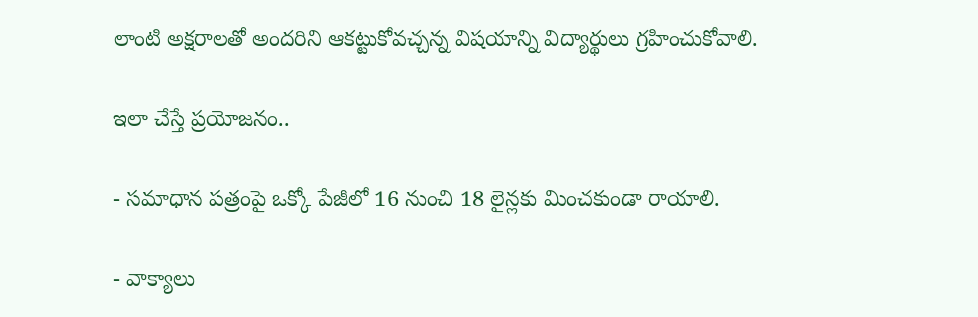లాంటి అక్షరాలతో అందరిని ఆకట్టుకోవచ్చన్న విషయాన్ని విద్యార్థులు గ్రహించుకోవాలి.

ఇలా చేస్తే ప్రయోజనం..

- సమాధాన పత్రంపై ఒక్కో పేజీలో 16 నుంచి 18 లైన్లకు మించకుండా రాయాలి.

- వాక్యాలు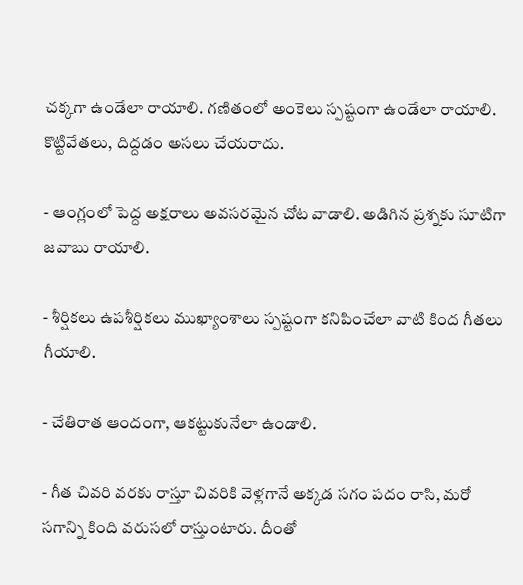చక్కగా ఉండేలా రాయాలి. గణితంలో అంకెలు స్పష్టంగా ఉండేలా రాయాలి. కొట్టివేతలు, దిద్దడం అసలు చేయరాదు.

- ఆంగ్లంలో పెద్ద అక్షరాలు అవసరమైన చోట వాడాలి. అడిగిన ప్రశ్నకు సూటిగా జవాబు రాయాలి.

- శీర్షికలు ఉపశీర్షికలు ముఖ్యాంశాలు స్పష్టంగా కనిపించేలా వాటి కింద గీతలు గీయాలి.

- చేతిరాత ఆందంగా, ఆకట్టుకునేలా ఉండాలి.

- గీత చివరి వరకు రాస్తూ చివరికి వెళ్లగానే అక్కడ సగం పదం రాసి, మరో సగాన్ని కింది వరుసలో రాస్తుంటారు. దీంతో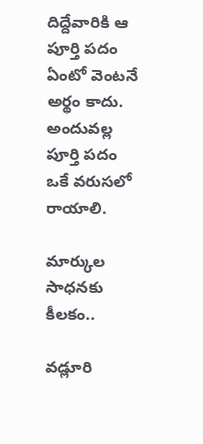దిద్దేవారికి ఆ పూర్తి పదం ఏంటో వెంటనే అర్థం కాదు. అందువల్ల పూర్తి పదం ఒకే వరుసలో రాయాలి.

మార్కుల సాధనకు కీలకం..

వడ్లూరి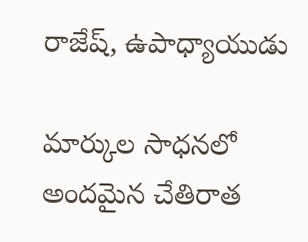రాజేష్‌, ఉపాధ్యాయుడు

మార్కుల సాధనలో అందమైన చేతిరాత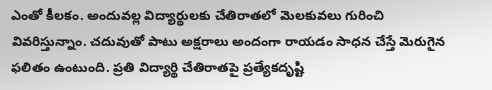ఎంతో కీలకం. అందువల్ల విద్యార్థులకు చేతిరాతలో మెలకువలు గురించి వివరిస్తున్నాం. చదువుతో పాటు అక్షరాలు అందంగా రాయడం సాధన చేస్తే మెరుగైన ఫలితం ఉంటుంది. ప్రతి విద్యార్థి చేతిరాతపై ప్రత్యేకదృష్టి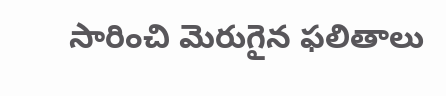సారించి మెరుగైన ఫలితాలు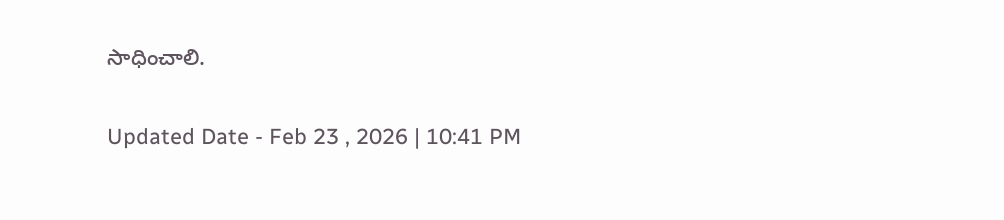సాధించాలి.

Updated Date - Feb 23 , 2026 | 10:41 PM